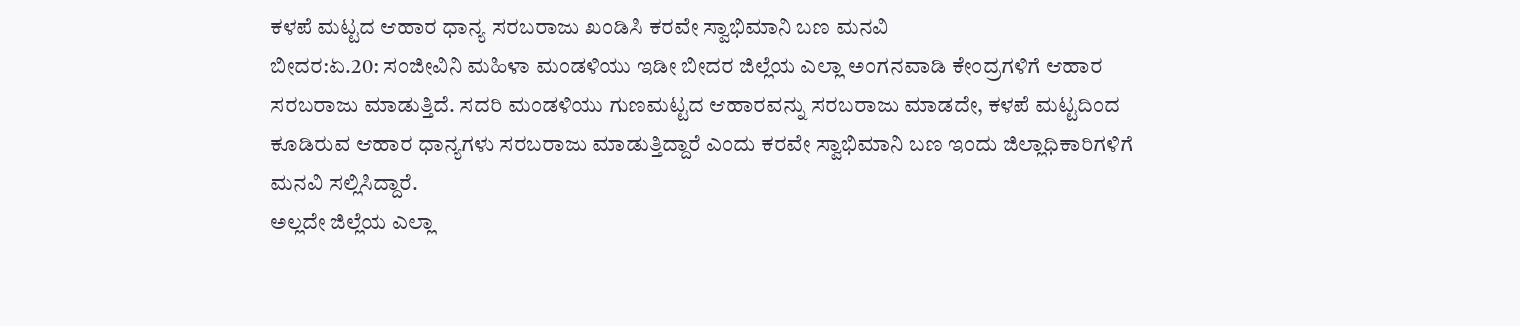ಕಳಪೆ ಮಟ್ಟದ ಆಹಾರ ಧಾನ್ಯ ಸರಬರಾಜು ಖಂಡಿಸಿ ಕರವೇ ಸ್ವಾಭಿಮಾನಿ ಬಣ ಮನವಿ
ಬೀದರ:ಏ.20: ಸಂಜೀವಿನಿ ಮಹಿಳಾ ಮಂಡಳಿಯು ಇಡೀ ಬೀದರ ಜಿಲ್ಲೆಯ ಎಲ್ಲಾ ಅಂಗನವಾಡಿ ಕೇಂದ್ರಗಳಿಗೆ ಆಹಾರ ಸರಬರಾಜು ಮಾಡುತ್ತಿದೆ. ಸದರಿ ಮಂಡಳಿಯು ಗುಣಮಟ್ಟದ ಆಹಾರವನ್ನು ಸರಬರಾಜು ಮಾಡದೇ, ಕಳಪೆ ಮಟ್ಟದಿಂದ ಕೂಡಿರುವ ಆಹಾರ ಧಾನ್ಯಗಳು ಸರಬರಾಜು ಮಾಡುತ್ತಿದ್ದಾರೆ ಎಂದು ಕರವೇ ಸ್ವಾಭಿಮಾನಿ ಬಣ ಇಂದು ಜಿಲ್ಲಾಧಿಕಾರಿಗಳಿಗೆ ಮನವಿ ಸಲ್ಲಿಸಿದ್ದಾರೆ.
ಅಲ್ಲದೇ ಜಿಲ್ಲೆಯ ಎಲ್ಲಾ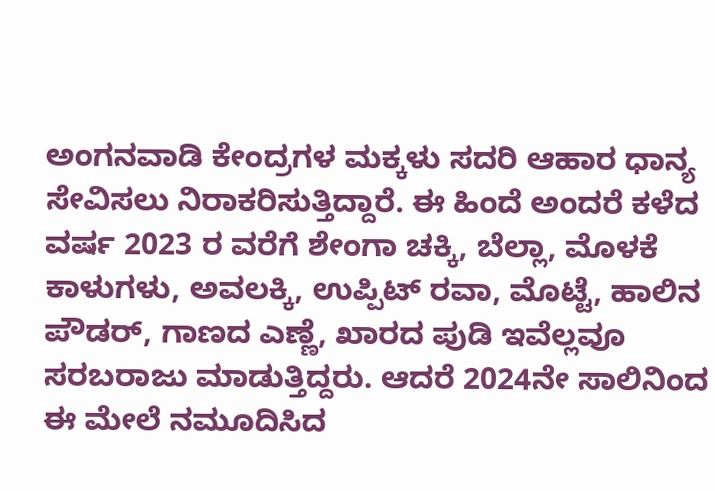ಅಂಗನವಾಡಿ ಕೇಂದ್ರಗಳ ಮಕ್ಕಳು ಸದರಿ ಆಹಾರ ಧಾನ್ಯ ಸೇವಿಸಲು ನಿರಾಕರಿಸುತ್ತಿದ್ದಾರೆ. ಈ ಹಿಂದೆ ಅಂದರೆ ಕಳೆದ ವರ್ಷ 2023 ರ ವರೆಗೆ ಶೇಂಗಾ ಚಕ್ಕಿ, ಬೆಲ್ಲಾ, ಮೊಳಕೆ ಕಾಳುಗಳು, ಅವಲಕ್ಕಿ, ಉಪ್ಪಿಟ್ ರವಾ, ಮೊಟ್ಟೆ, ಹಾಲಿನ ಪೌಡರ್, ಗಾಣದ ಎಣ್ಣೆ, ಖಾರದ ಪುಡಿ ಇವೆಲ್ಲವೂ ಸರಬರಾಜು ಮಾಡುತ್ತಿದ್ದರು. ಆದರೆ 2024ನೇ ಸಾಲಿನಿಂದ ಈ ಮೇಲೆ ನಮೂದಿಸಿದ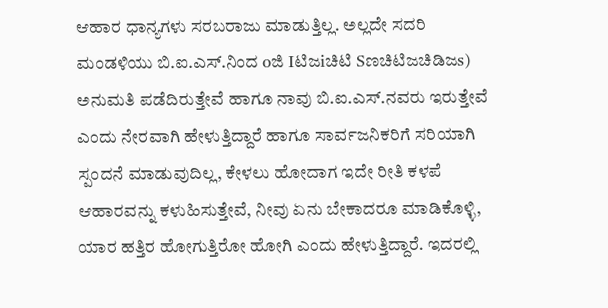ಆಹಾರ ಧಾನ್ಯಗಳು ಸರಬರಾಜು ಮಾಡುತ್ತಿಲ್ಲ. ಅಲ್ಲದೇ ಸದರಿ ಮಂಡಳಿಯು ಬಿ.ಐ.ಎಸ್.ನಿಂದ oಜಿ Iಟಿಜiಚಿಟಿ Sಣಚಿಟಿಜಚಿಡಿಜs) ಅನುಮತಿ ಪಡೆದಿರುತ್ತೇವೆ ಹಾಗೂ ನಾವು ಬಿ.ಐ.ಎಸ್.ನವರು ಇರುತ್ತೇವೆ ಎಂದು ನೇರವಾಗಿ ಹೇಳುತ್ತಿದ್ದಾರೆ ಹಾಗೂ ಸಾರ್ವಜನಿಕರಿಗೆ ಸರಿಯಾಗಿ ಸ್ಪಂದನೆ ಮಾಡುವುದಿಲ್ಲ, ಕೇಳಲು ಹೋದಾಗ ಇದೇ ರೀತಿ ಕಳಪೆ ಆಹಾರವನ್ನು ಕಳುಹಿಸುತ್ತೇವೆ, ನೀವು ಏನು ಬೇಕಾದರೂ ಮಾಡಿಕೊಳ್ಳಿ, ಯಾರ ಹತ್ತಿರ ಹೋಗುತ್ತಿರೋ ಹೋಗಿ ಎಂದು ಹೇಳುತ್ತಿದ್ದಾರೆ. ಇದರಲ್ಲಿ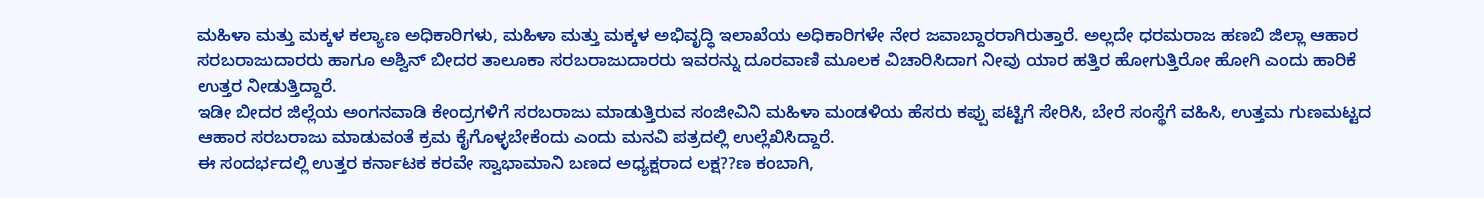ಮಹಿಳಾ ಮತ್ತು ಮಕ್ಕಳ ಕಲ್ಯಾಣ ಅಧಿಕಾರಿಗಳು, ಮಹಿಳಾ ಮತ್ತು ಮಕ್ಕಳ ಅಭಿವೃದ್ಧಿ ಇಲಾಖೆಯ ಅಧಿಕಾರಿಗಳೇ ನೇರ ಜವಾಬ್ದಾರರಾಗಿರುತ್ತಾರೆ. ಅಲ್ಲದೇ ಧರಮರಾಜ ಹಣಬಿ ಜಿಲ್ಲಾ ಆಹಾರ ಸರಬರಾಜುದಾರರು ಹಾಗೂ ಅಶ್ವಿನ್ ಬೀದರ ತಾಲೂಕಾ ಸರಬರಾಜುದಾರರು ಇವರನ್ನು ದೂರವಾಣಿ ಮೂಲಕ ವಿಚಾರಿಸಿದಾಗ ನೀವು ಯಾರ ಹತ್ತಿರ ಹೋಗುತ್ತಿರೋ ಹೋಗಿ ಎಂದು ಹಾರಿಕೆ ಉತ್ತರ ನೀಡುತ್ತಿದ್ದಾರೆ.
ಇಡೀ ಬೀದರ ಜಿಲ್ಲೆಯ ಅಂಗನವಾಡಿ ಕೇಂದ್ರಗಳಿಗೆ ಸರಬರಾಜು ಮಾಡುತ್ತಿರುವ ಸಂಜೀವಿನಿ ಮಹಿಳಾ ಮಂಡಳಿಯ ಹೆಸರು ಕಪ್ಪು ಪಟ್ಟಿಗೆ ಸೇರಿಸಿ, ಬೇರೆ ಸಂಸ್ಥೆಗೆ ವಹಿಸಿ, ಉತ್ತಮ ಗುಣಮಟ್ಟದ ಆಹಾರ ಸರಬರಾಜು ಮಾಡುವಂತೆ ಕ್ರಮ ಕೈಗೊಳ್ಳಬೇಕೆಂದು ಎಂದು ಮನವಿ ಪತ್ರದಲ್ಲಿ ಉಲ್ಲೆಖಿಸಿದ್ದಾರೆ.
ಈ ಸಂದರ್ಭದಲ್ಲಿ ಉತ್ತರ ಕರ್ನಾಟಕ ಕರವೇ ಸ್ವಾಭಾಮಾನಿ ಬಣದ ಅಧ್ಯಕ್ಷರಾದ ಲಕ್ಷ??ಣ ಕಂಬಾಗಿ,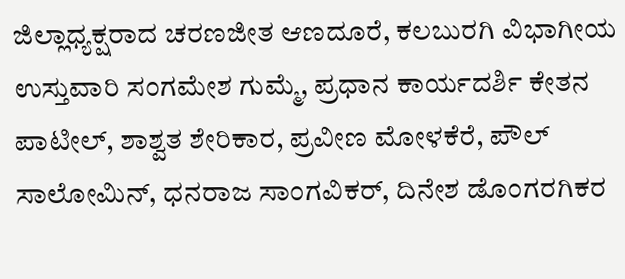ಜಿಲ್ಲಾಧ್ಯಕ್ಷರಾದ ಚರಣಜೀತ ಆಣದೂರೆ, ಕಲಬುರಗಿ ವಿಭಾಗೀಯ ಉಸ್ತುವಾರಿ ಸಂಗಮೇಶ ಗುಮ್ಮೆ, ಪ್ರಧಾನ ಕಾರ್ಯದರ್ಶಿ ಕೇತನ ಪಾಟೀಲ್, ಶಾಶ್ವತ ಶೇರಿಕಾರ, ಪ್ರವೀಣ ಮೋಳಕೆರೆ, ಪೌಲ್ ಸಾಲೋಮಿನ್, ಧನರಾಜ ಸಾಂಗವಿಕರ್, ದಿನೇಶ ಡೊಂಗರಗಿಕರ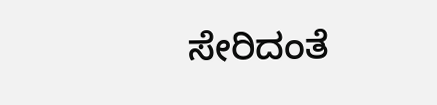ಸೇರಿದಂತೆ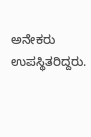ಅನೇಕರು ಉಪಸ್ಥಿತರಿದ್ದರು.